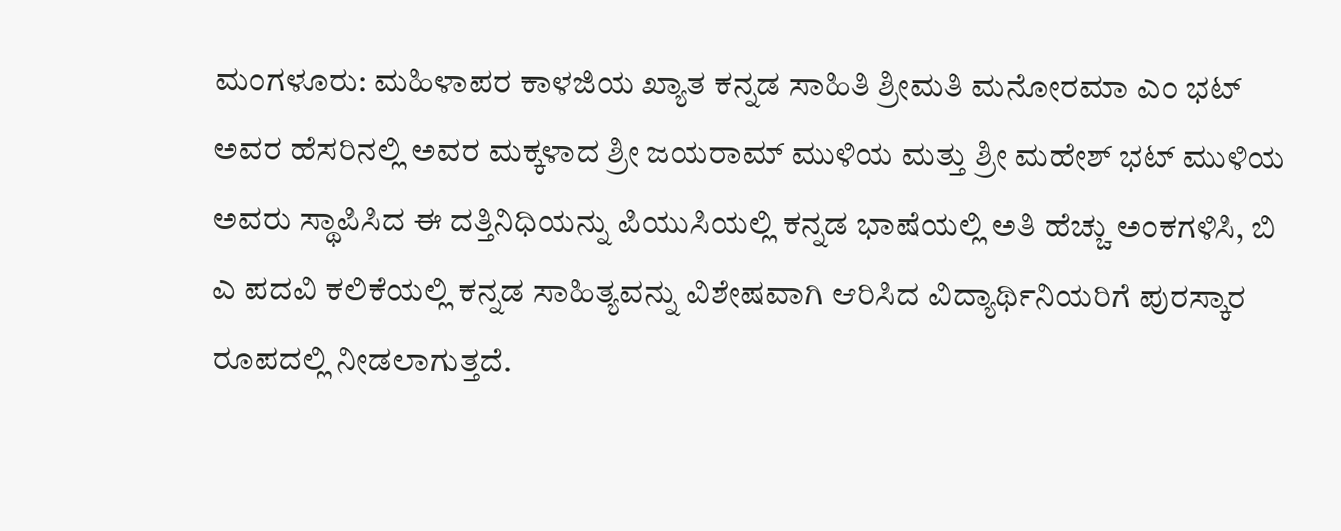ಮಂಗಳೂರು: ಮಹಿಳಾಪರ ಕಾಳಜಿಯ ಖ್ಯಾತ ಕನ್ನಡ ಸಾಹಿತಿ ಶ್ರೀಮತಿ ಮನೋರಮಾ ಎಂ ಭಟ್ ಅವರ ಹೆಸರಿನಲ್ಲಿ ಅವರ ಮಕ್ಕಳಾದ ಶ್ರೀ ಜಯರಾಮ್ ಮುಳಿಯ ಮತ್ತು ಶ್ರೀ ಮಹೇಶ್ ಭಟ್ ಮುಳಿಯ ಅವರು ಸ್ಥಾಪಿಸಿದ ಈ ದತ್ತಿನಿಧಿಯನ್ನು ಪಿಯುಸಿಯಲ್ಲಿ ಕನ್ನಡ ಭಾಷೆಯಲ್ಲಿ ಅತಿ ಹೆಚ್ಚು ಅಂಕಗಳಿಸಿ, ಬಿ ಎ ಪದವಿ ಕಲಿಕೆಯಲ್ಲಿ ಕನ್ನಡ ಸಾಹಿತ್ಯವನ್ನು ವಿಶೇಷವಾಗಿ ಆರಿಸಿದ ವಿದ್ಯಾರ್ಥಿನಿಯರಿಗೆ ಪುರಸ್ಕಾರ ರೂಪದಲ್ಲಿ ನೀಡಲಾಗುತ್ತದೆ.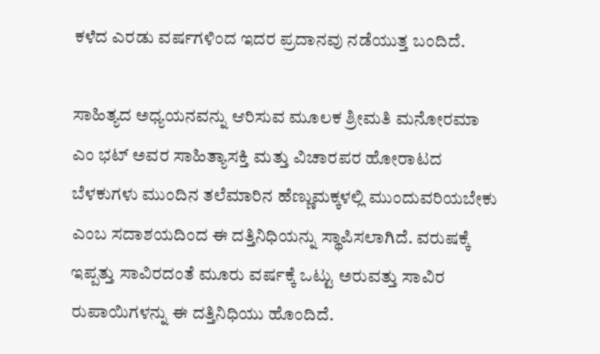ಕಳೆದ ಎರಡು ವರ್ಷಗಳಿಂದ ಇದರ ಪ್ರದಾನವು ನಡೆಯುತ್ತ ಬಂದಿದೆ.

ಸಾಹಿತ್ಯದ ಅಧ್ಯಯನವನ್ನು ಆರಿಸುವ ಮೂಲಕ ಶ್ರೀಮತಿ ಮನೋರಮಾ ಎಂ ಭಟ್ ಅವರ ಸಾಹಿತ್ಯಾಸಕ್ತಿ ಮತ್ತು ವಿಚಾರಪರ ಹೋರಾಟದ ಬೆಳಕುಗಳು ಮುಂದಿನ ತಲೆಮಾರಿನ ಹೆಣ್ಣುಮಕ್ಕಳಲ್ಲಿ ಮುಂದುವರಿಯಬೇಕು ಎಂಬ ಸದಾಶಯದಿಂದ ಈ ದತ್ತಿನಿಧಿಯನ್ನು ಸ್ಥಾಪಿಸಲಾಗಿದೆ. ವರುಷಕ್ಕೆ ಇಪ್ಪತ್ತು ಸಾವಿರದಂತೆ ಮೂರು ವರ್ಷಕ್ಕೆ ಒಟ್ಟು ಅರುವತ್ತು ಸಾವಿರ ರುಪಾಯಿಗಳನ್ನು ಈ ದತ್ತಿನಿಧಿಯು ಹೊಂದಿದೆ.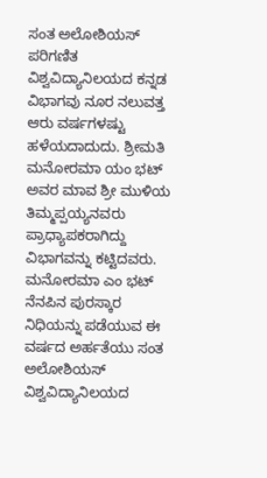ಸಂತ ಅಲೋಶಿಯಸ್ ಪರಿಗಣಿತ ವಿಶ್ವವಿದ್ಯಾನಿಲಯದ ಕನ್ನಡ ವಿಭಾಗವು ನೂರ ನಲುವತ್ತ ಆರು ವರ್ಷಗಳಷ್ಟು ಹಳೆಯದಾದುದು. ಶ್ರೀಮತಿ ಮನೋರಮಾ ಯಂ ಭಟ್ ಅವರ ಮಾವ ಶ್ರೀ ಮುಳಿಯ ತಿಮ್ಮಪ್ಪಯ್ಯನವರು ಪ್ರಾಧ್ಯಾಪಕರಾಗಿದ್ದು ವಿಭಾಗವನ್ನು ಕಟ್ಟಿದವರು. ಮನೋರಮಾ ಎಂ ಭಟ್ ನೆನಪಿನ ಪುರಸ್ಕಾರ ನಿಧಿಯನ್ನು ಪಡೆಯುವ ಈ ವರ್ಷದ ಅರ್ಹತೆಯು ಸಂತ ಅಲೋಶಿಯಸ್ ವಿಶ್ವವಿದ್ಯಾನಿಲಯದ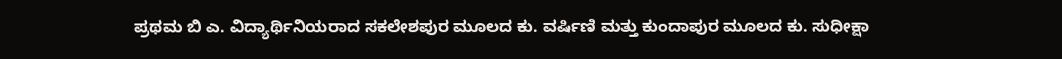ಪ್ರಥಮ ಬಿ ಎ. ವಿದ್ಯಾರ್ಥಿನಿಯರಾದ ಸಕಲೇಶಪುರ ಮೂಲದ ಕು. ವರ್ಷಿಣಿ ಮತ್ತು ಕುಂದಾಪುರ ಮೂಲದ ಕು. ಸುಧೀಕ್ಷಾ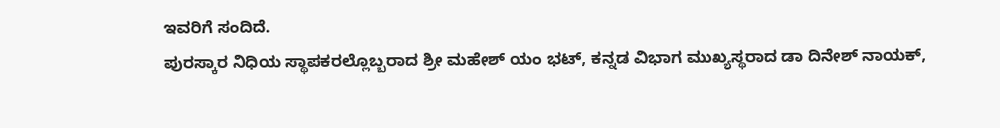ಇವರಿಗೆ ಸಂದಿದೆ.
ಪುರಸ್ಕಾರ ನಿಧಿಯ ಸ್ಥಾಪಕರಲ್ಲೊಬ್ಬರಾದ ಶ್ರೀ ಮಹೇಶ್ ಯಂ ಭಟ್, ಕನ್ನಡ ವಿಭಾಗ ಮುಖ್ಯಸ್ಥರಾದ ಡಾ ದಿನೇಶ್ ನಾಯಕ್,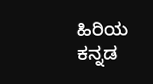ಹಿರಿಯ ಕನ್ನಡ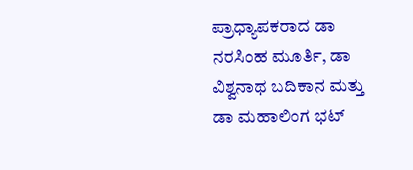ಪ್ರಾಧ್ಯಾಪಕರಾದ ಡಾ ನರಸಿಂಹ ಮೂರ್ತಿ, ಡಾ ವಿಶ್ವನಾಥ ಬದಿಕಾನ ಮತ್ತು ಡಾ ಮಹಾಲಿಂಗ ಭಟ್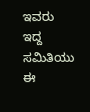ಇವರು ಇದ್ದ ಸಮಿತಿಯು ಈ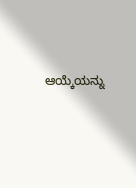ಆಯ್ಕೆಯನ್ನು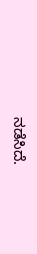ನಡೆಸಿದೆ.